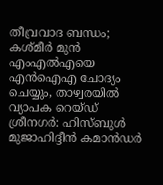തീവ്രവാദ ബന്ധം; കശ്മീർ മുൻ എംഎൽഎയെ എൻഐഎ ചോദ്യം ചെയ്യും, താഴ്വരയിൽ വ്യാപക റെയ്ഡ്
ശ്രീനഗർ: ഹിസ്ബുൾ മുജാഹിദ്ദീൻ കമാൻഡർ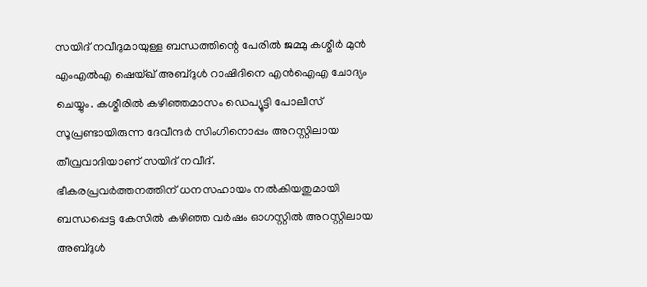സയിദ് നവീദുമായുള്ള ബന്ധത്തിന്റെ പേരിൽ ജമ്മു കശ്മീർ മുൻ എംഎൽഎ ഷെയ്ഖ് അബ്ദുൾ റാഷിദിനെ എൻഐഎ ചോദ്യം ചെയ്യും. കശ്മീരിൽ കഴിഞ്ഞമാസം ഡെപ്യൂട്ടി പോലീസ് സൂപ്രണ്ടായിരുന്ന ദേവീന്ദർ സിംഗിനൊപ്പം അറസ്റ്റിലായ തീവ്രവാദിയാണ് സയിദ് നവീദ്.
ഭീകരപ്രവർത്തനത്തിന് ധനസഹായം നൽകിയതുമായി ബന്ധപ്പെട്ട കേസിൽ കഴിഞ്ഞ വർഷം ഓഗസ്റ്റിൽ അറസ്റ്റിലായ അബ്ദുൾ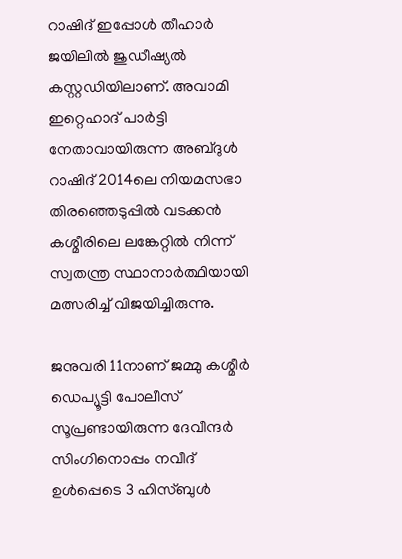റാഷിദ് ഇപ്പോൾ തീഹാർ ജയിലിൽ ജുഡീഷ്യൽ കസ്റ്റഡിയിലാണ്. അവാമി ഇറ്റെഹാദ് പാർട്ടി നേതാവായിരുന്ന അബ്ദുൾ റാഷിദ് 2014ലെ നിയമസഭാ തിരഞ്ഞെടുപ്പിൽ വടക്കൻ കശ്മീരിലെ ലങ്കേറ്റിൽ നിന്ന് സ്വതന്ത്ര സ്ഥാനാർത്ഥിയായി മത്സരിച്ച് വിജയിച്ചിരുന്നു.

ജനുവരി 11നാണ് ജമ്മു കശ്മീർ ഡെപ്യൂട്ടി പോലീസ് സൂപ്രണ്ടായിരുന്ന ദേവീന്ദർ സിംഗിനൊപ്പം നവീദ് ഉൾപ്പെടെ 3 ഹിസ്ബുൾ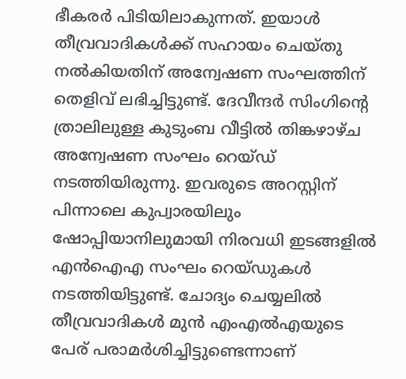ഭീകരർ പിടിയിലാകുന്നത്. ഇയാൾ തീവ്രവാദികൾക്ക് സഹായം ചെയ്തു നൽകിയതിന് അന്വേഷണ സംഘത്തിന് തെളിവ് ലഭിച്ചിട്ടുണ്ട്. ദേവീന്ദർ സിംഗിന്റെ ത്രാലിലുള്ള കുടുംബ വീട്ടിൽ തിങ്കഴാഴ്ച അന്വേഷണ സംഘം റെയ്ഡ് നടത്തിയിരുന്നു. ഇവരുടെ അറസ്റ്റിന് പിന്നാലെ കുപ്വാരയിലും ഷോപ്പിയാനിലുമായി നിരവധി ഇടങ്ങളിൽ എൻഐഎ സംഘം റെയ്ഡുകൾ നടത്തിയിട്ടുണ്ട്. ചോദ്യം ചെയ്യലിൽ തീവ്രവാദികൾ മുൻ എംഎൽഎയുടെ പേര് പരാമർശിച്ചിട്ടുണ്ടെന്നാണ്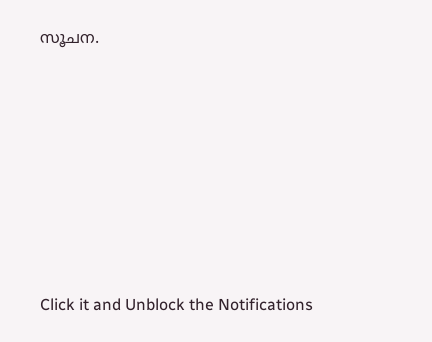സൂചന.












Click it and Unblock the Notifications